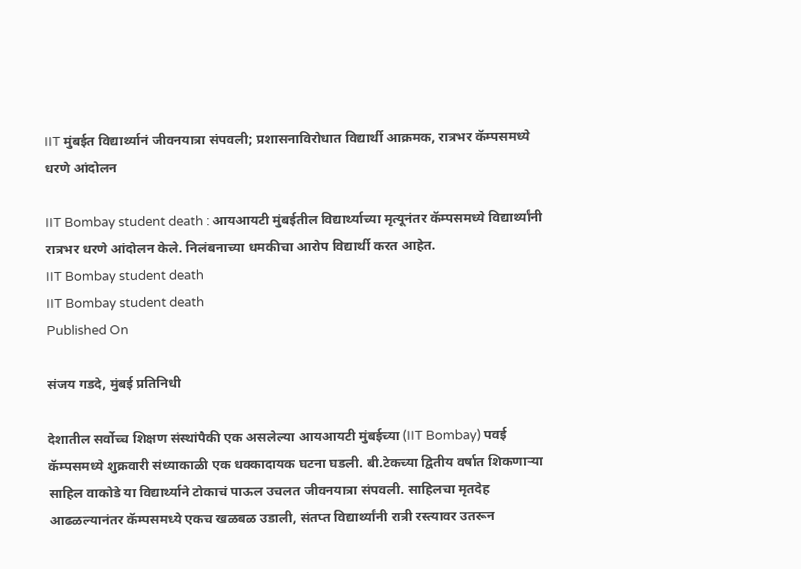IIT मुंबईत विद्यार्थ्यानं जीवनयात्रा संपवली; प्रशासनाविरोधात विद्यार्थी आक्रमक, रात्रभर कॅम्पसमध्ये धरणे आंदोलन

IIT Bombay student death : आयआयटी मुंबईतील विद्यार्थ्याच्या मृत्यूनंतर कॅम्पसमध्ये विद्यार्थ्यांनी रात्रभर धरणे आंदोलन केले. निलंबनाच्या धमकीचा आरोप विद्यार्थी करत आहेत.
IIT Bombay student death
IIT Bombay student death
Published On

संजय गडदे, मुंबई प्रतिनिधी

देशातील सर्वोच्च शिक्षण संस्थांपैकी एक असलेल्या आयआयटी मुंबईच्या (IIT Bombay) पवई कॅम्पसमध्ये शुक्रवारी संध्याकाळी एक धक्कादायक घटना घडली. बी.टेकच्या द्वितीय वर्षात शिकणाऱ्या साहिल वाकोडे या विद्यार्थ्याने टोकाचं पाऊल उचलत जीवनयात्रा संपवली. साहिलचा मृतदेह आढळल्यानंतर कॅम्पसमध्ये एकच खळबळ उडाली, संतप्त विद्यार्थ्यांनी रात्री रस्त्यावर उतरून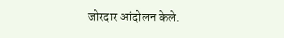जोरदार आंदोलन केले.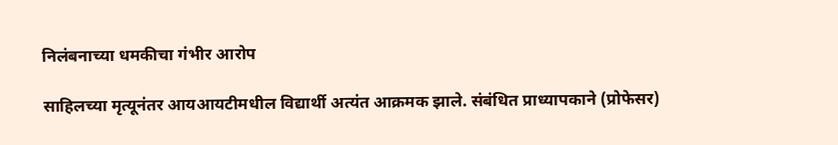निलंबनाच्या धमकीचा गंभीर आरोप

साहिलच्या मृत्यूनंतर आयआयटीमधील विद्यार्थी अत्यंत आक्रमक झाले. संबंधित प्राध्यापकाने (प्रोफेसर)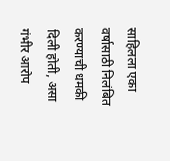साहिलला एका वर्षासाठी निलंबित करण्याची धमकी दिली होती, असा गंभीर आरोप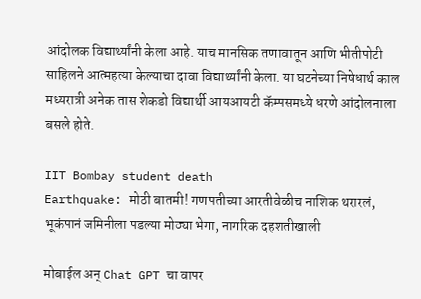आंदोलक विद्यार्थ्यांनी केला आहे. याच मानसिक तणावातून आणि भीतीपोटी साहिलने आत्महत्या केल्याचा दावा विद्यार्थ्यांनी केला. या घटनेच्या निषेधार्थ काल मध्यरात्री अनेक तास शेकडो विद्यार्थी आयआयटी कॅम्पसमध्ये धरणे आंदोलनाला बसले होते.

IIT Bombay student death
Earthquake: मोठी बातमी! गणपतीच्या आरतीवेळीच नाशिक थरारलं, भूकंपानं जमिनीला पडल्या मोठ्या भेगा, नागरिक दहशतीखाली

मोबाईल अन् Chat GPT चा वापर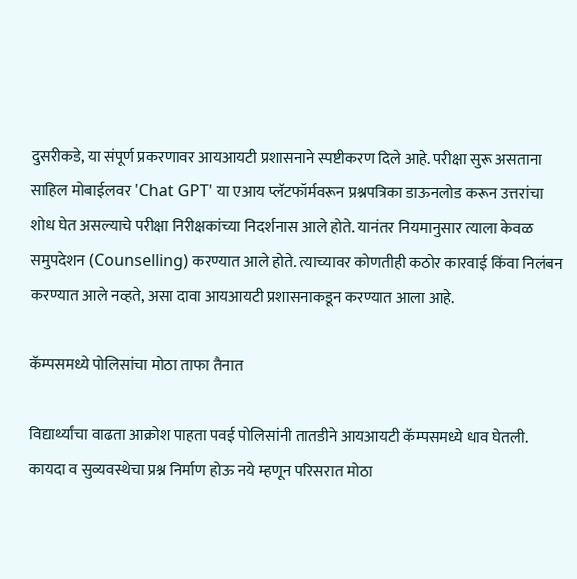दुसरीकडे, या संपूर्ण प्रकरणावर आयआयटी प्रशासनाने स्पष्टीकरण दिले आहे. परीक्षा सुरू असताना साहिल मोबाईलवर 'Chat GPT' या एआय प्लॅटफॉर्मवरून प्रश्नपत्रिका डाऊनलोड करून उत्तरांचा शोध घेत असल्याचे परीक्षा निरीक्षकांच्या निदर्शनास आले होते. यानंतर नियमानुसार त्याला केवळ समुपदेशन (Counselling) करण्यात आले होते. त्याच्यावर कोणतीही कठोर कारवाई किंवा निलंबन करण्यात आले नव्हते, असा दावा आयआयटी प्रशासनाकडून करण्यात आला आहे.

कॅम्पसमध्ये पोलिसांचा मोठा ताफा तैनात

विद्यार्थ्यांचा वाढता आक्रोश पाहता पवई पोलिसांनी तातडीने आयआयटी कॅम्पसमध्ये धाव घेतली. कायदा व सुव्यवस्थेचा प्रश्न निर्माण होऊ नये म्हणून परिसरात मोठा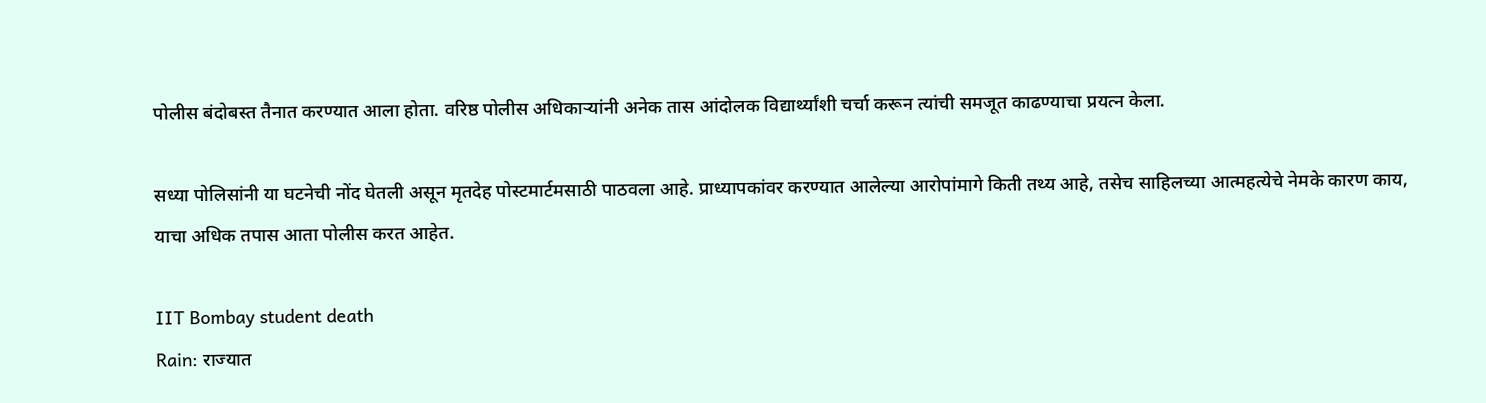पोलीस बंदोबस्त तैनात करण्यात आला होता. वरिष्ठ पोलीस अधिकाऱ्यांनी अनेक तास आंदोलक विद्यार्थ्यांशी चर्चा करून त्यांची समजूत काढण्याचा प्रयत्न केला.

सध्या पोलिसांनी या घटनेची नोंद घेतली असून मृतदेह पोस्टमार्टमसाठी पाठवला आहे. प्राध्यापकांवर करण्यात आलेल्या आरोपांमागे किती तथ्य आहे, तसेच साहिलच्या आत्महत्येचे नेमके कारण काय, याचा अधिक तपास आता पोलीस करत आहेत.

IIT Bombay student death
Rain: राज्यात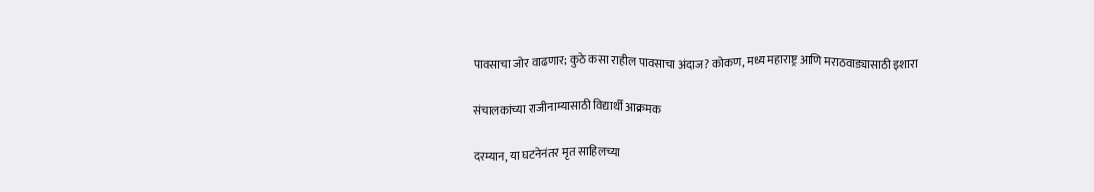पावसाचा जोर वाढणार; कुठे कसा राहील पावसाचा अंदाज? कोकण, मध्य महाराष्ट्र आणि मराठवाड्यासाठी इशारा

संचालकांच्या राजीनाम्यासाठी विद्यार्थी आक्रमक

दरम्यान, या घटनेनंतर मृत साहिलच्या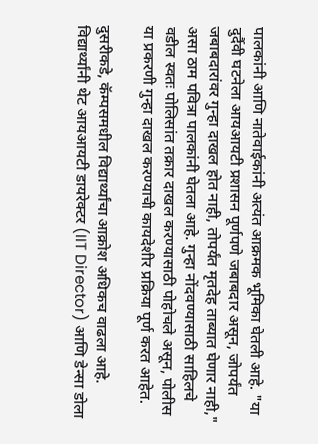पालकांनी आणि नातेवाईकांनी अत्यंत आक्रमक भूमिका घेतली आहे. "या दुर्दैवी घटनेला आयआयटी प्रशासन पूर्णपणे जबाबदार असून, जोपर्यंत जबाबदारांवर गुन्हा दाखल होत नाही, तोपर्यंत मृतदेह ताब्यात घेणार नाही," असा ठाम पवित्रा पालकांनी घेतला आहे. गुन्हा नोंदवण्यासाठी साहिलचे वडील स्वतः पोलिसांत तक्रार दाखल करण्यासाठी पोहोचले असून, पोलीस या प्रकरणी गुन्हा दाखल करण्याची कायदेशीर प्रक्रिया पूर्ण करत आहेत.

दुसरीकडे, कॅम्पसमधील विद्यार्थ्यांचा आक्रोश अधिकच वाढला आहे. विद्यार्थ्यांनी थेट आयआयटी डायरेक्टर (IIT Director) आणि डेन्सा डोला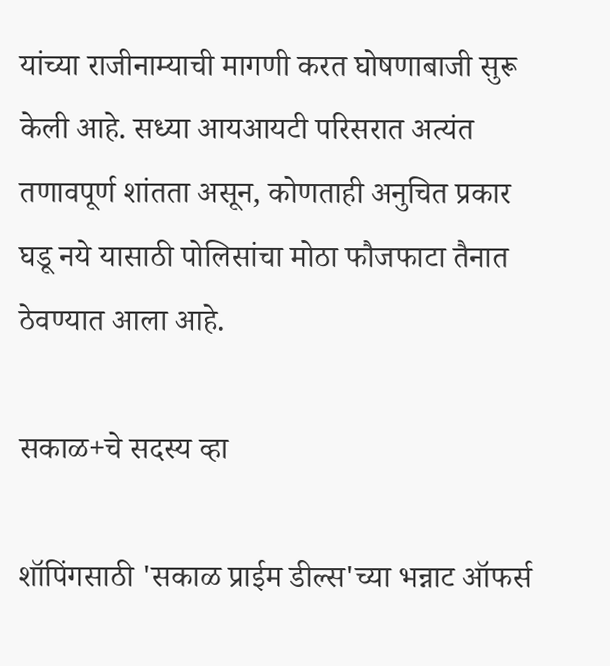यांच्या राजीनाम्याची मागणी करत घोषणाबाजी सुरू केली आहे. सध्या आयआयटी परिसरात अत्यंत तणावपूर्ण शांतता असून, कोणताही अनुचित प्रकार घडू नये यासाठी पोलिसांचा मोठा फौजफाटा तैनात ठेवण्यात आला आहे.

सकाळ+चे सदस्य व्हा

शॉपिंगसाठी 'सकाळ प्राईम डील्स'च्या भन्नाट ऑफर्स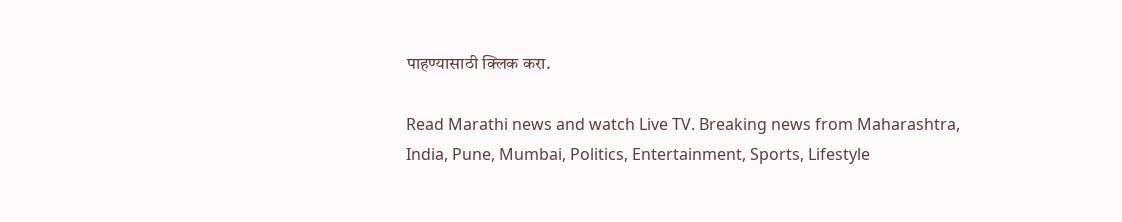पाहण्यासाठी क्लिक करा.

Read Marathi news and watch Live TV. Breaking news from Maharashtra, India, Pune, Mumbai, Politics, Entertainment, Sports, Lifestyle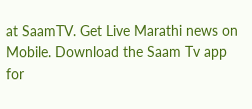at SaamTV. Get Live Marathi news on Mobile. Download the Saam Tv app for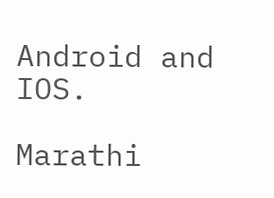Android and IOS.

Marathi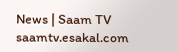News | Saam TV
saamtv.esakal.com